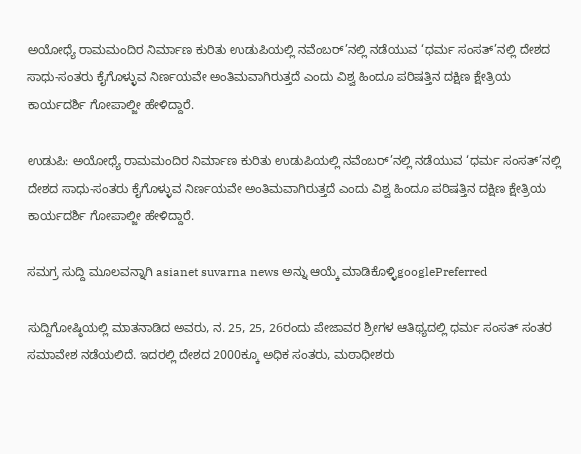ಅಯೋಧ್ಯೆ ರಾಮಮಂದಿರ ನಿರ್ಮಾಣ ಕುರಿತು ಉಡುಪಿಯಲ್ಲಿ ನವೆಂಬರ್’ನಲ್ಲಿ ನಡೆಯುವ ‘ಧರ್ಮ ಸಂಸತ್’ನಲ್ಲಿ ದೇಶದ ಸಾಧು-ಸಂತರು ಕೈಗೊಳ್ಳುವ ನಿರ್ಣಯವೇ ಅಂತಿಮವಾಗಿರುತ್ತದೆ ಎಂದು ವಿಶ್ವ ಹಿಂದೂ ಪರಿಷತ್ತಿನ ದಕ್ಷಿಣ ಕ್ಷೇತ್ರಿಯ ಕಾರ್ಯದರ್ಶಿ ಗೋಪಾಲ್ಜೀ ಹೇಳಿದ್ದಾರೆ.

ಉಡುಪಿ: ಅಯೋಧ್ಯೆ ರಾಮಮಂದಿರ ನಿರ್ಮಾಣ ಕುರಿತು ಉಡುಪಿಯಲ್ಲಿ ನವೆಂಬರ್’ನಲ್ಲಿ ನಡೆಯುವ ‘ಧರ್ಮ ಸಂಸತ್’ನಲ್ಲಿ ದೇಶದ ಸಾಧು-ಸಂತರು ಕೈಗೊಳ್ಳುವ ನಿರ್ಣಯವೇ ಅಂತಿಮವಾಗಿರುತ್ತದೆ ಎಂದು ವಿಶ್ವ ಹಿಂದೂ ಪರಿಷತ್ತಿನ ದಕ್ಷಿಣ ಕ್ಷೇತ್ರಿಯ ಕಾರ್ಯದರ್ಶಿ ಗೋಪಾಲ್ಜೀ ಹೇಳಿದ್ದಾರೆ.

ಸಮಗ್ರ ಸುದ್ದಿ ಮೂಲವನ್ನಾಗಿ asianet suvarna news ಅನ್ನು ಆಯ್ಕೆ ಮಾಡಿಕೊಳ್ಳಿgooglePreferred

ಸುದ್ದಿಗೋಷ್ಠಿಯಲ್ಲಿ ಮಾತನಾಡಿದ ಅವರು, ನ. 25, 25, 26ರಂದು ಪೇಜಾವರ ಶ್ರೀಗಳ ಆತಿಥ್ಯದಲ್ಲಿ ಧರ್ಮ ಸಂಸತ್ ಸಂತರ ಸಮಾವೇಶ ನಡೆಯಲಿದೆ. ಇದರಲ್ಲಿ ದೇಶದ 2000ಕ್ಕೂ ಅಧಿಕ ಸಂತರು, ಮಠಾಧೀಶರು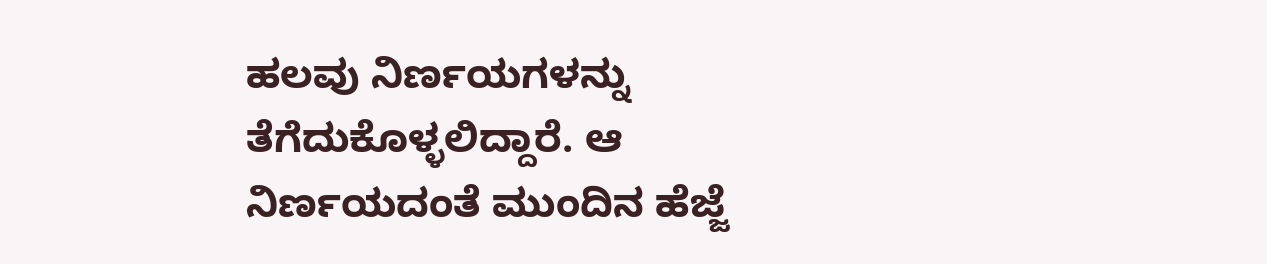ಹಲವು ನಿರ್ಣಯಗಳನ್ನು ತೆಗೆದುಕೊಳ್ಳಲಿದ್ದಾರೆ. ಆ ನಿರ್ಣಯದಂತೆ ಮುಂದಿನ ಹೆಜ್ಜೆ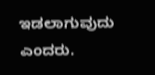ಇಡಲಾಗುವುದು ಎಂದರು.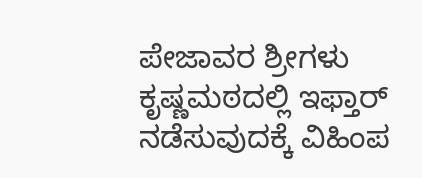ಪೇಜಾವರ ಶ್ರೀಗಳು ಕೃಷ್ಣಮಠದಲ್ಲಿ ಇಫ್ತಾರ್ ನಡೆಸುವುದಕ್ಕೆ ವಿಹಿಂಪ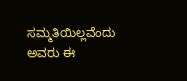ಸಮ್ಮತಿಯಿಲ್ಲವೆಂದು ಅವರು ಈ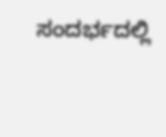ಸಂದರ್ಭದಲ್ಲಿ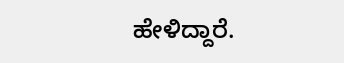ಹೇಳಿದ್ದಾರೆ.